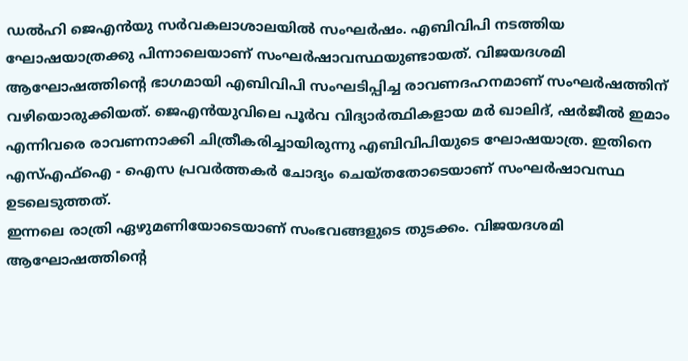ഡൽഹി ജെഎൻയു സർവകലാശാലയിൽ സംഘർഷം. എബിവിപി നടത്തിയ ഘോഷയാത്രക്കു പിന്നാലെയാണ് സംഘർഷാവസ്ഥയുണ്ടായത്. വിജയദശമി ആഘോഷത്തിന്റെ ഭാഗമായി എബിവിപി സംഘടിപ്പിച്ച രാവണദഹനമാണ് സംഘർഷത്തിന് വഴിയൊരുക്കിയത്. ജെഎൻയുവിലെ പൂർവ വിദ്യാർത്ഥികളായ മർ ഖാലിദ്, ഷർജീൽ ഇമാം എന്നിവരെ രാവണനാക്കി ചിത്രീകരിച്ചായിരുന്നു എബിവിപിയുടെ ഘോഷയാത്ര. ഇതിനെ എസ്എഫ്ഐ - ഐസ പ്രവർത്തകർ ചോദ്യം ചെയ്തതോടെയാണ് സംഘർഷാവസ്ഥ ഉടലെടുത്തത്.
ഇന്നലെ രാത്രി ഏഴുമണിയോടെയാണ് സംഭവങ്ങളുടെ തുടക്കം. വിജയദശമി ആഘോഷത്തിന്റെ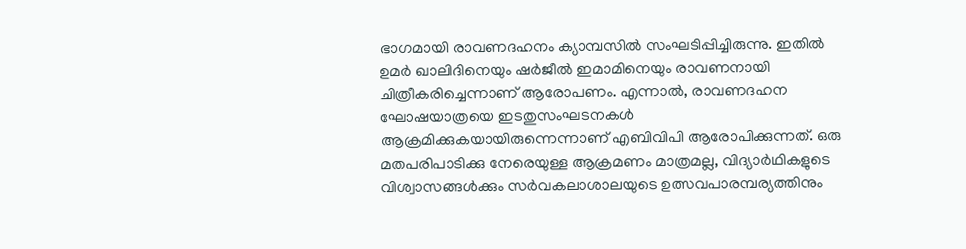ഭാഗമായി രാവണദഹനം ക്യാമ്പസിൽ സംഘടിപ്പിച്ചിരുന്നു. ഇതിൽ ഉമർ ഖാലിദിനെയും ഷർജീൽ ഇമാമിനെയും രാവണനായി ചിത്രീകരിച്ചെന്നാണ് ആരോപണം. എന്നാൽ, രാവണദഹന ഘോഷയാത്രയെ ഇടതുസംഘടനകൾ ആക്രമിക്കുകയായിരുന്നെന്നാണ് എബിവിപി ആരോപിക്കുന്നത്. ഒരു മതപരിപാടിക്കു നേരെയുള്ള ആക്രമണം മാത്രമല്ല, വിദ്യാർഥികളുടെ വിശ്വാസങ്ങൾക്കും സർവകലാശാലയുടെ ഉത്സവപാരമ്പര്യത്തിനും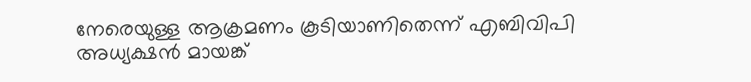നേരെയുള്ള ആക്രമണം കൂടിയാണിതെന്ന് എബിവിപി അധ്യക്ഷൻ മായങ്ക്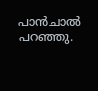പാൻചാൽ പറഞ്ഞു.